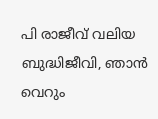പി രാജീവ് വലിയ ബുദ്ധിജീവി, ഞാന്‍ വെറും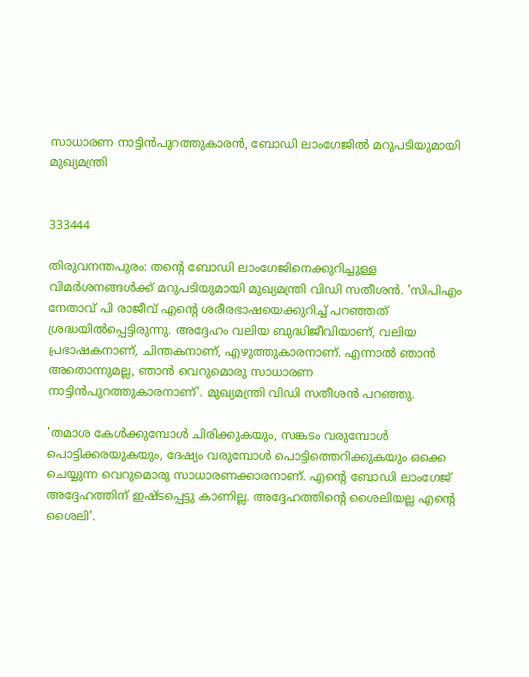സാധാരണ നാട്ടിന്‍പുറത്തുകാരന്‍, ബോഡി ലാംഗേജില്‍ മറുപടിയുമായി മുഖ്യമന്ത്രി


333444

തിരുവനന്തപുരം: തന്റെ ബോഡി ലാംഗേജിനെക്കുറിച്ചുള്ള വിമര്‍ശനങ്ങള്‍ക്ക് മറുപടിയുമായി മുഖ്യമന്ത്രി വിഡി സതീശന്‍. 'സിപിഎം നേതാവ് പി രാജീവ് എന്റെ ശരീരഭാഷയെക്കുറിച്ച് പറഞ്ഞത് ശ്രദ്ധയില്‍പ്പെട്ടിരുന്നു. അദ്ദേഹം വലിയ ബുദ്ധിജീവിയാണ്, വലിയ പ്രഭാഷകനാണ്, ചിന്തകനാണ്, എഴുത്തുകാരനാണ്. എന്നാല്‍ ഞാന്‍ അതൊന്നുമല്ല, ഞാന്‍ വെറുമൊരു സാധാരണ നാട്ടിന്‍പുറത്തുകാരനാണ്'. മുഖ്യമന്ത്രി വിഡി സതീശന്‍ പറഞ്ഞു.

'തമാശ കേള്‍ക്കുമ്പോള്‍ ചിരിക്കുകയും, സങ്കടം വരുമ്പോള്‍ പൊട്ടിക്കരയുകയും, ദേഷ്യം വരുമ്പോള്‍ പൊട്ടിത്തെറിക്കുകയും ഒക്കെ ചെയ്യുന്ന വെറുമൊരു സാധാരണക്കാരനാണ്. എന്റെ ബോഡി ലാംഗേജ് അദ്ദേഹത്തിന് ഇഷ്ടപ്പെട്ടു കാണില്ല. അദ്ദേഹത്തിന്റെ ശൈലിയല്ല എന്റെ ശൈലി'.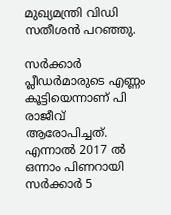മുഖ്യമന്ത്രി വിഡി സതീശന്‍ പറഞ്ഞു.

സര്‍ക്കാര്‍ പ്ലീഡര്‍മാരുടെ എണ്ണം കൂട്ടിയെന്നാണ് പി രാജീവ് ആരോപിച്ചത്. എന്നാല്‍ 2017 ല്‍ ഒന്നാം പിണറായി സര്‍ക്കാര്‍ 5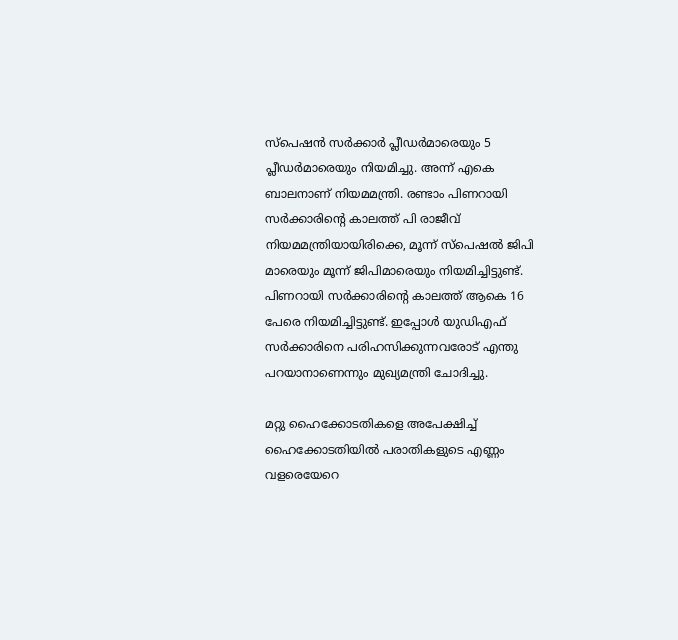സ്‌പെഷന്‍ സര്‍ക്കാര്‍ പ്ലീഡര്‍മാരെയും 5 പ്ലീഡര്‍മാരെയും നിയമിച്ചു. അന്ന് എകെ ബാലനാണ് നിയമമന്ത്രി. രണ്ടാം പിണറായി സര്‍ക്കാരിന്റെ കാലത്ത് പി രാജീവ് നിയമമന്ത്രിയായിരിക്കെ, മൂന്ന് സ്‌പെഷല്‍ ജിപി മാരെയും മൂന്ന് ജിപിമാരെയും നിയമിച്ചിട്ടുണ്ട്. പിണറായി സര്‍ക്കാരിന്റെ കാലത്ത് ആകെ 16 പേരെ നിയമിച്ചിട്ടുണ്ട്. ഇപ്പോള്‍ യുഡിഎഫ് സര്‍ക്കാരിനെ പരിഹസിക്കുന്നവരോട് എന്തു പറയാനാണെന്നും മുഖ്യമന്ത്രി ചോദിച്ചു.

മറ്റു ഹൈക്കോടതികളെ അപേക്ഷിച്ച് ഹൈക്കോടതിയില്‍ പരാതികളുടെ എണ്ണം വളരെയേറെ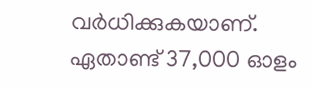വര്‍ധിക്കുകയാണ്. ഏതാണ്ട് 37,000 ഓളം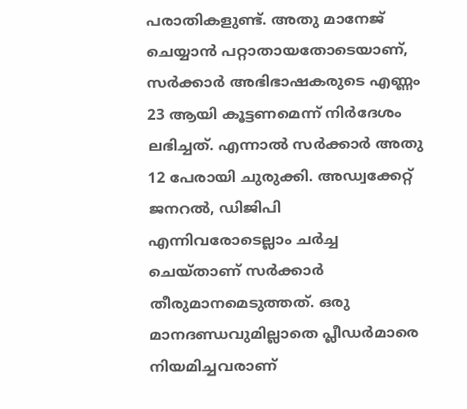പരാതികളുണ്ട്. അതു മാനേജ് ചെയ്യാന്‍ പറ്റാതായതോടെയാണ്, സര്‍ക്കാര്‍ അഭിഭാഷകരുടെ എണ്ണം 23 ആയി കൂട്ടണമെന്ന് നിര്‍ദേശം ലഭിച്ചത്. എന്നാല്‍ സര്‍ക്കാര്‍ അതു 12 പേരായി ചുരുക്കി. അഡ്വക്കേറ്റ് ജനറല്‍, ഡിജിപി എന്നിവരോടെല്ലാം ചര്‍ച്ച ചെയ്താണ് സര്‍ക്കാര്‍ തീരുമാനമെടുത്തത്. ഒരു മാനദണ്ഡവുമില്ലാതെ പ്ലീഡര്‍മാരെ നിയമിച്ചവരാണ്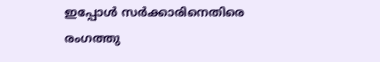ഇപ്പോള്‍ സര്‍ക്കാരിനെതിരെ രംഗത്തു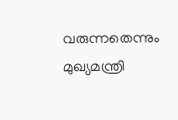വരുന്നതെന്നും മുഖ്യമന്ത്രി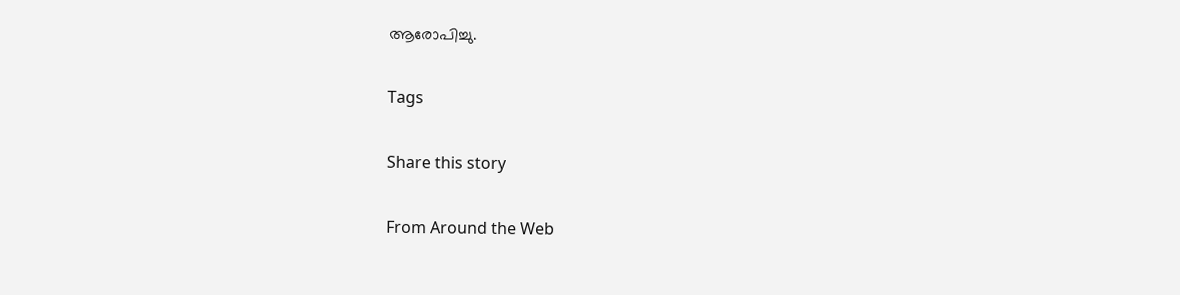ആരോപിച്ചു.

Tags

Share this story

From Around the Web